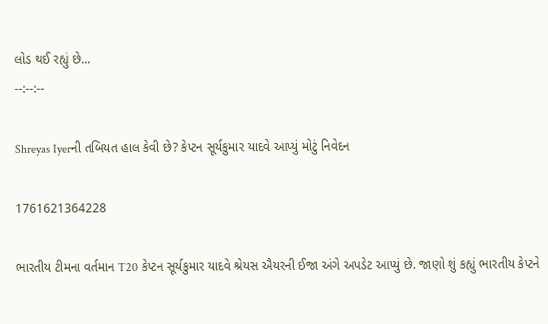લોડ થઈ રહ્યું છે...
--:--:--

Shreyas Iyerની તબિયત હાલ કેવી છે? કેપ્ટન સૂર્યકુમાર યાદવે આપ્યું મોટું નિવેદન

1761621364228

ભારતીય ટીમના વર્તમાન T20 કેપ્ટન સૂર્યકુમાર યાદવે શ્રેયસ ઐયરની ઈજા અંગે અપડેટ આપ્યું છે. જાણો શું કહ્યું ભારતીય કેપ્ટને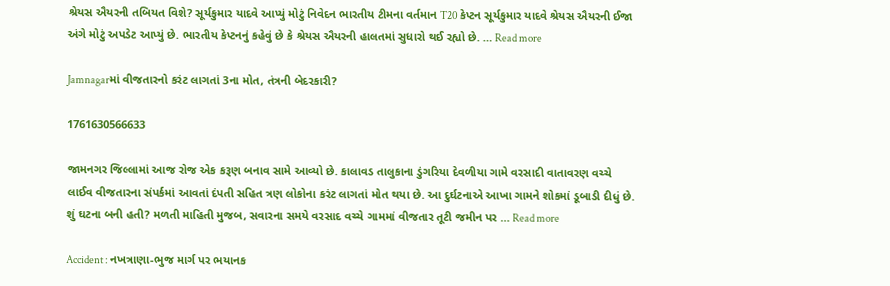શ્રેયસ ઐયરની તબિયત વિશે? સૂર્યકુમાર યાદવે આપ્યું મોટું નિવેદન ભારતીય ટીમના વર્તમાન T20 કેપ્ટન સૂર્યકુમાર યાદવે શ્રેયસ ઐયરની ઈજા અંગે મોટું અપડેટ આપ્યું છે. ભારતીય કેપ્ટનનું કહેવું છે કે શ્રેયસ ઐયરની હાલતમાં સુધારો થઈ રહ્યો છે. … Read more

Jamnagarમાં વીજતારનો કરંટ લાગતાં 3ના મોત, તંત્રની બેદરકારી?

1761630566633

જામનગર જિલ્લામાં આજ રોજ એક કરૂણ બનાવ સામે આવ્યો છે. કાલાવડ તાલુકાના ડુંગરિયા દેવળીયા ગામે વરસાદી વાતાવરણ વચ્ચે લાઈવ વીજતારના સંપર્કમાં આવતાં દંપતી સહિત ત્રણ લોકોના કરંટ લાગતાં મોત થયા છે. આ દુર્ઘટનાએ આખા ગામને શોકમાં ડૂબાડી દીધું છે. શું ઘટના બની હતી? મળતી માહિતી મુજબ, સવારના સમયે વરસાદ વચ્ચે ગામમાં વીજતાર તૂટી જમીન પર … Read more

Accident : નખત્રાણા-ભુજ માર્ગ પર ભયાનક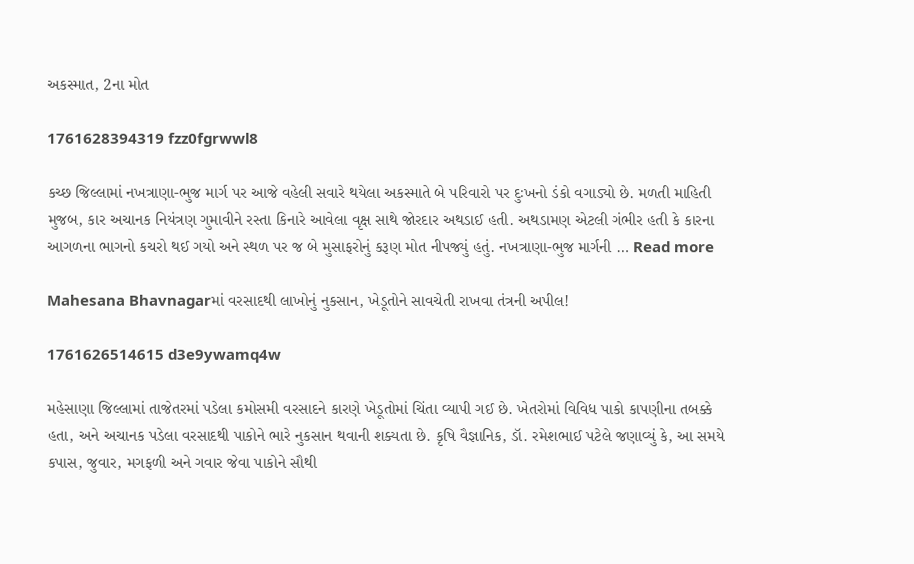અકસ્માત, 2ના મોત

1761628394319 fzz0fgrwwl8

કચ્છ જિલ્લામાં નખત્રાણા-ભુજ માર્ગ પર આજે વહેલી સવારે થયેલા અકસ્માતે બે પરિવારો પર દુઃખનો ડંકો વગાડ્યો છે. મળતી માહિતી મુજબ, કાર અચાનક નિયંત્રણ ગુમાવીને રસ્તા કિનારે આવેલા વૃક્ષ સાથે જોરદાર અથડાઈ હતી. અથડામણ એટલી ગંભીર હતી કે કારના આગળના ભાગનો કચરો થઈ ગયો અને સ્થળ પર જ બે મુસાફરોનું કરૂણ મોત નીપજ્યું હતું. નખત્રાણા-ભુજ માર્ગની … Read more

Mahesana Bhavnagarમાં વરસાદથી લાખોનું નુકસાન, ખેડૂતોને સાવચેતી રાખવા તંત્રની અપીલ!

1761626514615 d3e9ywamq4w

મહેસાણા જિલ્લામાં તાજેતરમાં પડેલા કમોસમી વરસાદને કારણે ખેડૂતોમાં ચિંતા વ્યાપી ગઈ છે. ખેતરોમાં વિવિધ પાકો કાપણીના તબક્કે હતા, અને અચાનક પડેલા વરસાદથી પાકોને ભારે નુકસાન થવાની શક્યતા છે. કૃષિ વૈજ્ઞાનિક, ડૉ. રમેશભાઈ પટેલે જણાવ્યું કે, આ સમયે કપાસ, જુવાર, મગફળી અને ગવાર જેવા પાકોને સૌથી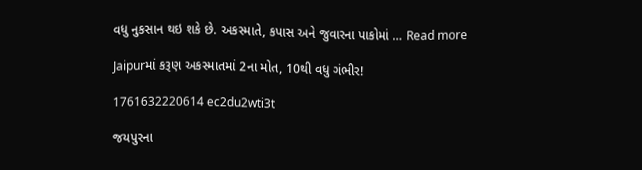વધુ નુકસાન થઇ શકે છે. અકસ્માતે, કપાસ અને જુવારના પાકોમાં … Read more

Jaipurમાં કરૂણ અકસ્માતમાં 2ના મોત, 10થી વધુ ગંભીર!

1761632220614 ec2du2wti3t

જયપુરના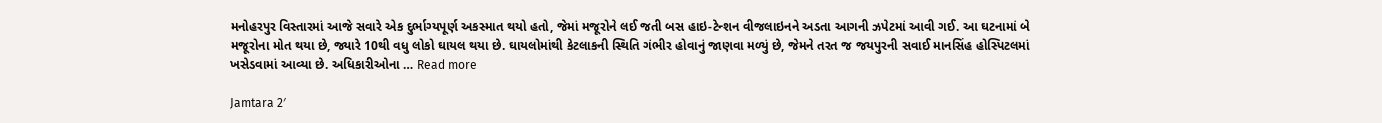મનોહરપુર વિસ્તારમાં આજે સવારે એક દુર્ભાગ્યપૂર્ણ અકસ્માત થયો હતો, જેમાં મજૂરોને લઈ જતી બસ હાઇ-ટેન્શન વીજલાઇનને અડતા આગની ઝપેટમાં આવી ગઈ. આ ઘટનામાં બે મજૂરોના મોત થયા છે, જ્યારે 10થી વધુ લોકો ઘાયલ થયા છે. ઘાયલોમાંથી કેટલાકની સ્થિતિ ગંભીર હોવાનું જાણવા મળ્યું છે, જેમને તરત જ જયપુરની સવાઈ માનસિંહ હોસ્પિટલમાં ખસેડવામાં આવ્યા છે. અધિકારીઓના … Read more

Jamtara 2′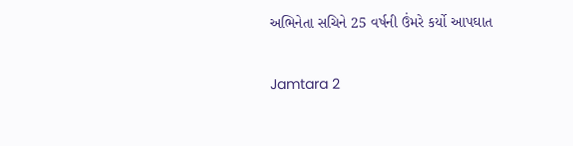અભિનેતા સચિને 25 વર્ષની ઉંમરે કર્યો આપઘાત

Jamtara 2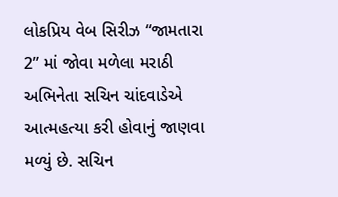લોકપ્રિય વેબ સિરીઝ “જામતારા 2” માં જોવા મળેલા મરાઠી અભિનેતા સચિન ચાંદવાડેએ આત્મહત્યા કરી હોવાનું જાણવા મળ્યું છે. સચિન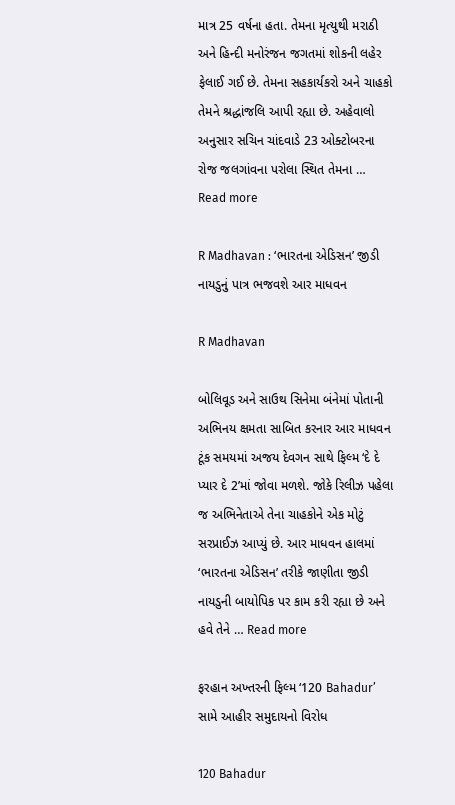માત્ર 25 વર્ષના હતા. તેમના મૃત્યુથી મરાઠી અને હિન્દી મનોરંજન જગતમાં શોકની લહેર ફેલાઈ ગઈ છે. તેમના સહકાર્યકરો અને ચાહકો તેમને શ્રદ્ધાંજલિ આપી રહ્યા છે. અહેવાલો અનુસાર સચિન ચાંદવાડે 23 ઓક્ટોબરના રોજ જલગાંવના પરોલા સ્થિત તેમના … Read more

R Madhavan : ‘ભારતના એડિસન’ જીડી નાયડુનું પાત્ર ભજવશે આર માધવન

R Madhavan

બોલિવૂડ અને સાઉથ સિનેમા બંનેમાં પોતાની અભિનય ક્ષમતા સાબિત કરનાર આર માધવન ટૂંક સમયમાં અજય દેવગન સાથે ફિલ્મ ‘દે દે પ્યાર દે 2’માં જોવા મળશે. જોકે રિલીઝ પહેલા જ અભિનેતાએ તેના ચાહકોને એક મોટું સરપ્રાઈઝ આપ્યું છે. આર માધવન હાલમાં ‘ભારતના એડિસન’ તરીકે જાણીતા જીડી નાયડુની બાયોપિક પર કામ કરી રહ્યા છે અને હવે તેને … Read more

ફરહાન અખ્તરની ફિલ્મ ‘120 Bahadur’ સામે આહીર સમુદાયનો વિરોધ

120 Bahadur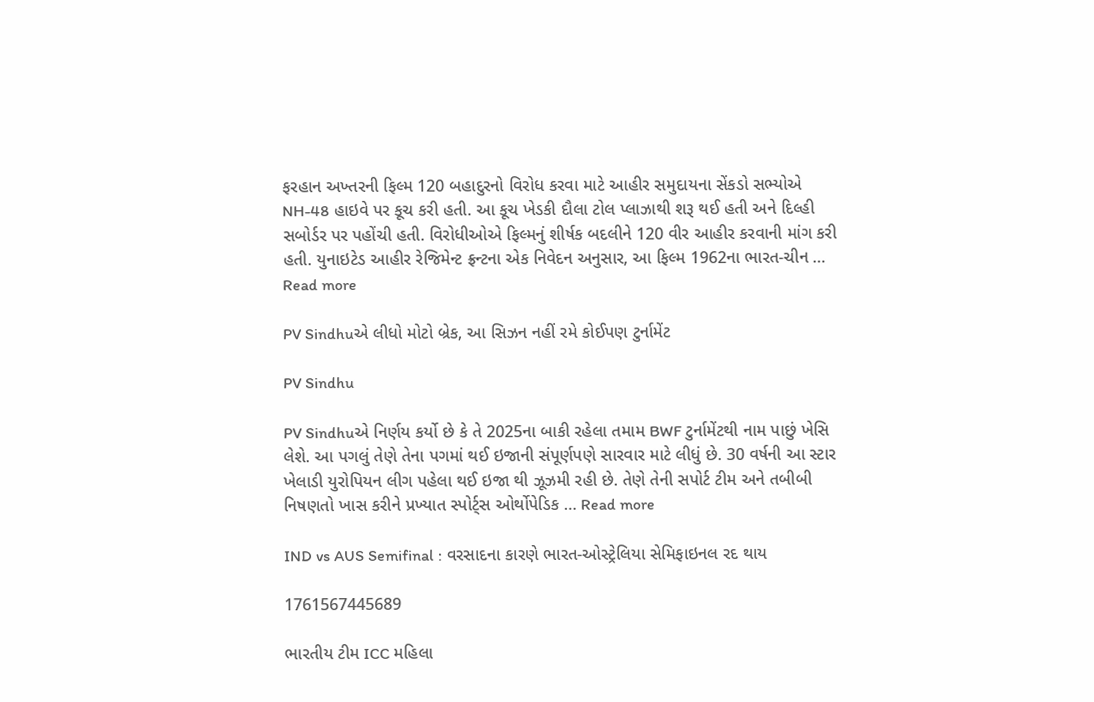ફરહાન અખ્તરની ફિલ્મ 120 બહાદુરનો વિરોધ કરવા માટે આહીર સમુદાયના સેંકડો સભ્યોએ NH-48 હાઇવે પર કૂચ કરી હતી. આ કૂચ ખેડકી દૌલા ટોલ પ્લાઝાથી શરૂ થઈ હતી અને દિલ્હી સબોર્ડર પર પહોંચી હતી. વિરોધીઓએ ફિલ્મનું શીર્ષક બદલીને 120 વીર આહીર કરવાની માંગ કરી હતી. યુનાઇટેડ આહીર રેજિમેન્ટ ફ્રન્ટના એક નિવેદન અનુસાર, આ ફિલ્મ 1962ના ભારત-ચીન … Read more

PV Sindhuએ લીધો મોટો બ્રેક, આ સિઝન નહીં રમે કોઈપણ ટુર્નામેંટ

PV Sindhu

PV Sindhuએ નિર્ણય કર્યો છે કે તે 2025ના બાકી રહેલા તમામ BWF ટુર્નામેંટથી નામ પાછું ખેસિ લેશે. આ પગલું તેણે તેના પગમાં થઈ ઇજાની સંપૂર્ણપણે સારવાર માટે લીધું છે. 30 વર્ષની આ સ્ટાર ખેલાડી યુરોપિયન લીગ પહેલા થઈ ઇજા થી ઝૂઝમી રહી છે. તેણે તેની સપોર્ટ ટીમ અને તબીબી નિષણતો ખાસ કરીને પ્રખ્યાત સ્પોર્ટ્સ ઓર્થોપેડિક … Read more

IND vs AUS Semifinal : વરસાદના કારણે ભારત-ઓસ્ટ્રેલિયા સેમિફાઇનલ રદ થાય

1761567445689

ભારતીય ટીમ ICC મહિલા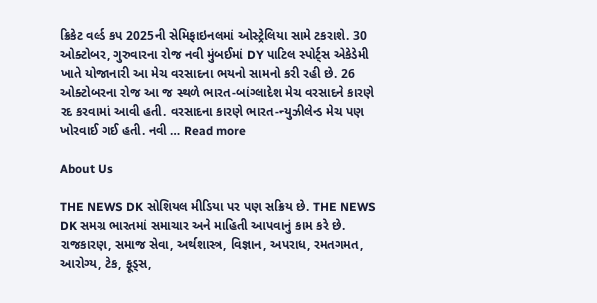ક્રિકેટ વર્લ્ડ કપ 2025ની સેમિફાઇનલમાં ઓસ્ટ્રેલિયા સામે ટકરાશે. 30 ઓક્ટોબર, ગુરુવારના રોજ નવી મુંબઈમાં DY પાટિલ સ્પોર્ટ્સ એકેડેમી ખાતે યોજાનારી આ મેચ વરસાદના ભયનો સામનો કરી રહી છે. 26 ઓક્ટોબરના રોજ આ જ સ્થળે ભારત-બાંગ્લાદેશ મેચ વરસાદને કારણે રદ કરવામાં આવી હતી. વરસાદના કારણે ભારત-ન્યુઝીલેન્ડ મેચ પણ ખોરવાઈ ગઈ હતી. નવી … Read more

About Us

THE NEWS DK સોશિયલ મીડિયા પર પણ સક્રિય છે. THE NEWS DK સમગ્ર ભારતમાં સમાચાર અને માહિતી આપવાનું કામ કરે છે. રાજકારણ, સમાજ સેવા, અર્થશાસ્ત્ર, વિજ્ઞાન, અપરાધ, રમતગમત, આરોગ્ય, ટેક, ફૂડ્સ,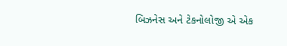બિઝનેસ અને ટેકનોલોજી એ એક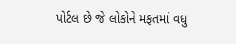પોર્ટલ છે જે લોકોને મફતમાં વધુ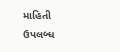માહિતી ઉપલબ્ધ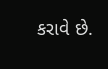કરાવે છે.